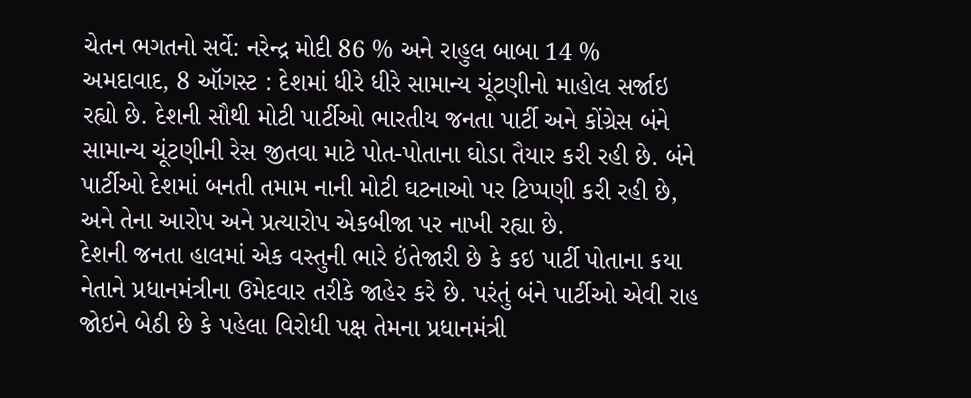ચેતન ભગતનો સર્વે: નરેન્દ્ર મોદી 86 % અને રાહુલ બાબા 14 %
અમદાવાદ, 8 ઑગસ્ટ : દેશમાં ધીરે ધીરે સામાન્ય ચૂંટણીનો માહોલ સર્જાઇ રહ્યો છે. દેશની સૌથી મોટી પાર્ટીઓ ભારતીય જનતા પાર્ટી અને કોંગ્રેસ બંને સામાન્ય ચૂંટણીની રેસ જીતવા માટે પોત-પોતાના ઘોડા તૈયાર કરી રહી છે. બંને પાર્ટીઓ દેશમાં બનતી તમામ નાની મોટી ઘટનાઓ પર ટિપ્પણી કરી રહી છે, અને તેના આરોપ અને પ્રત્યારોપ એકબીજા પર નાખી રહ્યા છે.
દેશની જનતા હાલમાં એક વસ્તુની ભારે ઇંતેજારી છે કે કઇ પાર્ટી પોતાના કયા નેતાને પ્રધાનમંત્રીના ઉમેદવાર તરીકે જાહેર કરે છે. પરંતું બંને પાર્ટીઓ એવી રાહ જોઇને બેઠી છે કે પહેલા વિરોધી પક્ષ તેમના પ્રધાનમંત્રી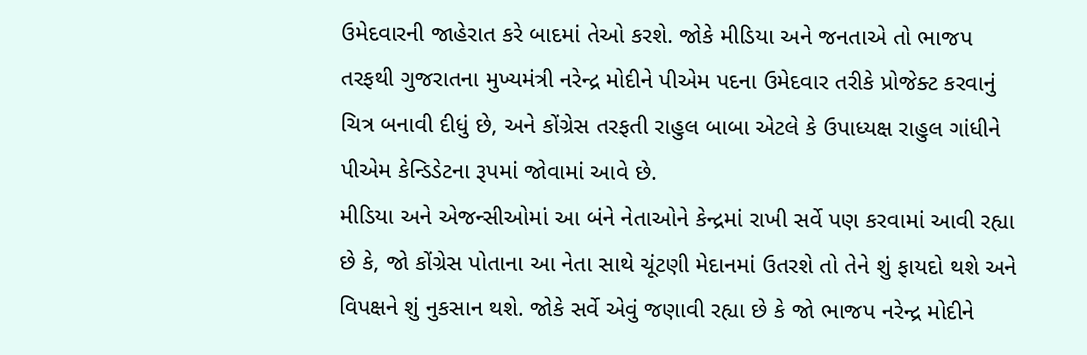ઉમેદવારની જાહેરાત કરે બાદમાં તેઓ કરશે. જોકે મીડિયા અને જનતાએ તો ભાજપ તરફથી ગુજરાતના મુખ્યમંત્રી નરેન્દ્ર મોદીને પીએમ પદના ઉમેદવાર તરીકે પ્રોજેક્ટ કરવાનું ચિત્ર બનાવી દીધું છે, અને કોંગ્રેસ તરફતી રાહુલ બાબા એટલે કે ઉપાધ્યક્ષ રાહુલ ગાંધીને પીએમ કેન્ડિડેટના રૂપમાં જોવામાં આવે છે.
મીડિયા અને એજન્સીઓમાં આ બંને નેતાઓને કેન્દ્રમાં રાખી સર્વે પણ કરવામાં આવી રહ્યા છે કે, જો કોંગ્રેસ પોતાના આ નેતા સાથે ચૂંટણી મેદાનમાં ઉતરશે તો તેને શું ફાયદો થશે અને વિપક્ષને શું નુકસાન થશે. જોકે સર્વે એવું જણાવી રહ્યા છે કે જો ભાજપ નરેન્દ્ર મોદીને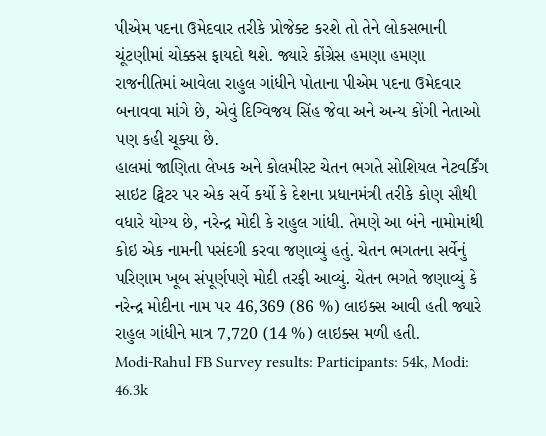પીએમ પદના ઉમેદવાર તરીકે પ્રોજેક્ટ કરશે તો તેને લોકસભાની ચૂંટણીમાં ચોક્કસ ફાયદો થશે. જ્યારે કોંગ્રેસ હમણા હમણા રાજનીતિમાં આવેલા રાહુલ ગાંધીને પોતાના પીએમ પદના ઉમેદવાર બનાવવા માંગે છે, એવું દિગ્વિજય સિંહ જેવા અને અન્ય કોંગી નેતાઓ પણ કહી ચૂક્યા છે.
હાલમાં જાણિતા લેખક અને કોલમીસ્ટ ચેતન ભગતે સોશિયલ નેટવર્કિંગ સાઇટ ટ્વિટર પર એક સર્વે કર્યો કે દેશના પ્રધાનમંત્રી તરીકે કોણ સૌથી વધારે યોગ્ય છે, નરેન્દ્ર મોદી કે રાહુલ ગાંધી. તેમણે આ બંને નામોમાંથી કોઇ એક નામની પસંદગી કરવા જણાવ્યું હતું. ચેતન ભગતના સર્વેનું પરિણામ ખૂબ સંપૂર્ણપણે મોદી તરફી આવ્યું. ચેતન ભગતે જણાવ્યું કે નરેન્દ્ર મોદીના નામ પર 46,369 (86 %) લાઇક્સ આવી હતી જ્યારે રાહુલ ગાંધીને માત્ર 7,720 (14 %) લાઇક્સ મળી હતી.
Modi-Rahul FB Survey results: Participants: 54k, Modi: 46.3k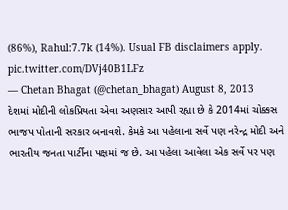(86%), Rahul:7.7k (14%). Usual FB disclaimers apply. pic.twitter.com/DVj40B1LFz
— Chetan Bhagat (@chetan_bhagat) August 8, 2013
દેશમાં મોદીની લોકપ્રિયતા એવા અણસાર આપી રહ્યા છે કે 2014માં ચોક્કસ ભાજપ પોતાની સરકાર બનાવશે. કેમકે આ પહેલાના સર્વે પણ નરેન્દ્ર મોદી અને ભારતીય જનતા પાર્ટીના પક્ષમાં જ છે. આ પહેલા આવેલા એક સર્વે પર પણ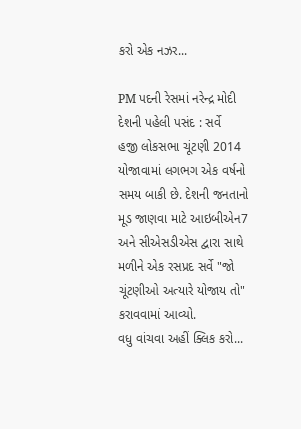કરો એક નઝર...

PM પદની રેસમાં નરેન્દ્ર મોદી દેશની પહેલી પસંદ : સર્વે
હજી લોકસભા ચૂંટણી 2014 યોજાવામાં લગભગ એક વર્ષનો સમય બાકી છે. દેશની જનતાનો મૂડ જાણવા માટે આઇબીએન7 અને સીએસડીએસ દ્વારા સાથે મળીને એક રસપ્રદ સર્વે "જો ચૂંટણીઓ અત્યારે યોજાય તો" કરાવવામાં આવ્યો.
વધુ વાંચવા અહીં ક્લિક કરો...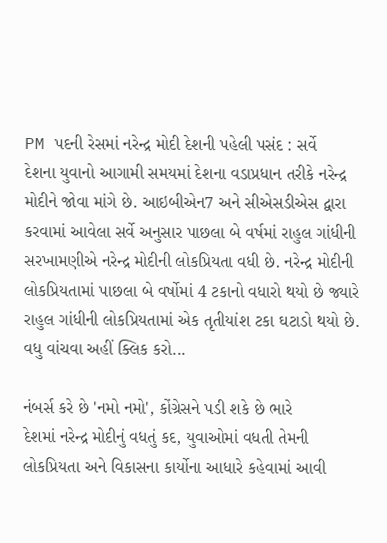PM પદની રેસમાં નરેન્દ્ર મોદી દેશની પહેલી પસંદ : સર્વે
દેશના યુવાનો આગામી સમયમાં દેશના વડાપ્રધાન તરીકે નરેન્દ્ર મોદીને જોવા માંગે છે. આઇબીએન7 અને સીએસડીએસ દ્વારા કરવામાં આવેલા સર્વે અનુસાર પાછલા બે વર્ષમાં રાહુલ ગાંધીની સરખામણીએ નરેન્દ્ર મોદીની લોકપ્રિયતા વધી છે. નરેન્દ્ર મોદીની લોકપ્રિયતામાં પાછલા બે વર્ષોમાં 4 ટકાનો વધારો થયો છે જ્યારે રાહુલ ગાંધીની લોકપ્રિયતામાં એક તૃતીયાંશ ટકા ઘટાડો થયો છે.
વધુ વાંચવા અહીં ક્લિક કરો...

નંબર્સ કરે છે 'નમો નમો', કોંગ્રેસને પડી શકે છે ભારે
દેશમાં નરેન્દ્ર મોદીનું વધતું કદ, યુવાઓમાં વધતી તેમની લોકપ્રિયતા અને વિકાસના કાર્યોના આધારે કહેવામાં આવી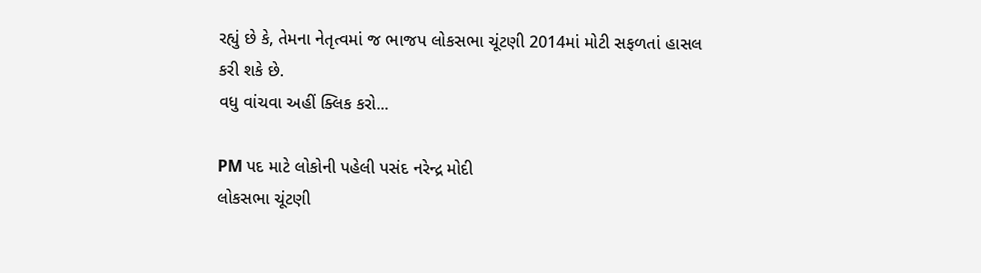રહ્યું છે કે, તેમના નેતૃત્વમાં જ ભાજપ લોકસભા ચૂંટણી 2014માં મોટી સફળતાં હાસલ કરી શકે છે.
વધુ વાંચવા અહીં ક્લિક કરો...

PM પદ માટે લોકોની પહેલી પસંદ નરેન્દ્ર મોદી
લોકસભા ચૂંટણી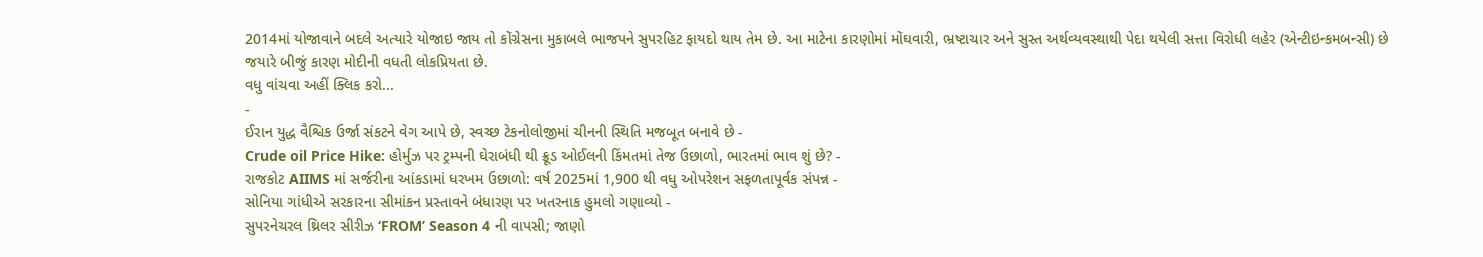2014માં યોજાવાને બદલે અત્યારે યોજાઇ જાય તો કોંગ્રેસના મુકાબલે ભાજપને સુપરહિટ ફાયદો થાય તેમ છે. આ માટેના કારણોમાં મોંઘવારી, ભ્રષ્ટાચાર અને સુસ્ત અર્થવ્યવસ્થાથી પેદા થયેલી સત્તા વિરોધી લહેર (એન્ટીઇન્કમબન્સી) છે જયારે બીજું કારણ મોદીની વધતી લોકપ્રિયતા છે.
વધુ વાંચવા અહીં ક્લિક કરો...
-
ઈરાન યુદ્ધ વૈશ્વિક ઉર્જા સંકટને વેગ આપે છે, સ્વચ્છ ટેકનોલોજીમાં ચીનની સ્થિતિ મજબૂત બનાવે છે -
Crude oil Price Hike: હોર્મુઝ પર ટ્રમ્પની ઘેરાબંધી થી ક્રૂડ ઓઈલની કિંમતમાં તેજ ઉછાળો, ભારતમાં ભાવ શું છે? -
રાજકોટ AIIMS માં સર્જરીના આંકડામાં ધરખમ ઉછાળો: વર્ષ 2025માં 1,900 થી વધુ ઓપરેશન સફળતાપૂર્વક સંપન્ન -
સોનિયા ગાંધીએ સરકારના સીમાંકન પ્રસ્તાવને બંધારણ પર ખતરનાક હુમલો ગણાવ્યો -
સુપરનેચરલ થ્રિલર સીરીઝ ‘FROM’ Season 4 ની વાપસી; જાણો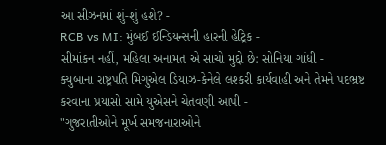આ સીઝનમાં શું-શું હશે? -
RCB vs MI: મુંબઈ ઈન્ડિયન્સની હારની હેટ્રિક -
સીમાંકન નહીં, મહિલા અનામત એ સાચો મુદ્દો છે: સોનિયા ગાંધી -
ક્યુબાના રાષ્ટ્રપતિ મિગુએલ ડિયાઝ-કેનેલે લશ્કરી કાર્યવાહી અને તેમને પદભ્રષ્ટ કરવાના પ્રયાસો સામે યુએસને ચેતવણી આપી -
"ગુજરાતીઓને મૂર્ખ સમજનારાઓને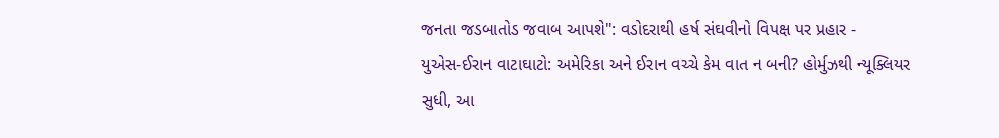જનતા જડબાતોડ જવાબ આપશે": વડોદરાથી હર્ષ સંઘવીનો વિપક્ષ પર પ્રહાર -
યુએસ-ઈરાન વાટાઘાટો: અમેરિકા અને ઈરાન વચ્ચે કેમ વાત ન બની? હોર્મુઝથી ન્યૂક્લિયર સુધી, આ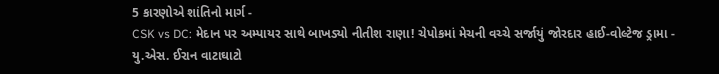5 કારણોએ શાંતિનો માર્ગ -
CSK vs DC: મેદાન પર અમ્પાયર સાથે બાખડ્યો નીતીશ રાણા! ચેપોકમાં મેચની વચ્ચે સર્જાયું જોરદાર હાઈ-વોલ્ટેજ ડ્રામા -
યુ.એસ. ઈરાન વાટાઘાટો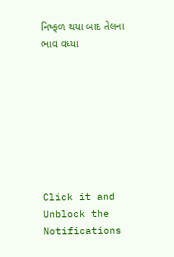નિષ્ફળ થયા બાદ તેલના ભાવ વધ્યા








Click it and Unblock the Notifications